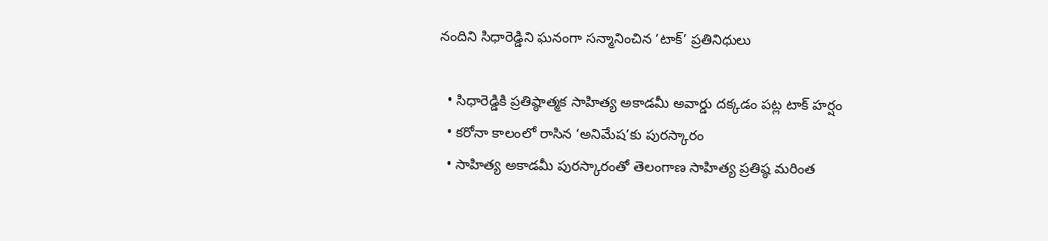నందిని సిధారెడ్డిని ఘనంగా సన్మానించిన ‘టాక్’ ప్రతినిధులు

  • సిధారెడ్డికి ప్రతిష్ఠాత్మక సాహిత్య అకాడమీ అవార్డు దక్కడం పట్ల టాక్ హర్షం
  • కరోనా కాలంలో రాసిన ‘అనిమేష’కు పురస్కారం
  • సాహిత్య అకాడమీ పురస్కారంతో తెలంగాణ సాహిత్య ప్రతిష్ఠ మరింత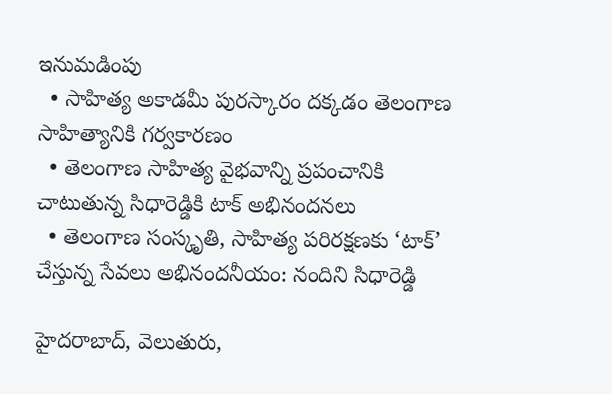ఇనుమడింపు
  • సాహిత్య అకాడమీ పురస్కారం దక్కడం తెలంగాణ సాహిత్యానికి గర్వకారణం
  • తెలంగాణ సాహిత్య వైభవాన్ని ప్రపంచానికి చాటుతున్న సిధారెడ్డికి టాక్ అభినందనలు
  • తెలంగాణ సంస్కృతి, సాహిత్య పరిరక్షణకు ‘టాక్’ చేస్తున్న సేవలు అభినందనీయం: నందిని సిధారెడ్డి

హైదరాబాద్, వెలుతురు,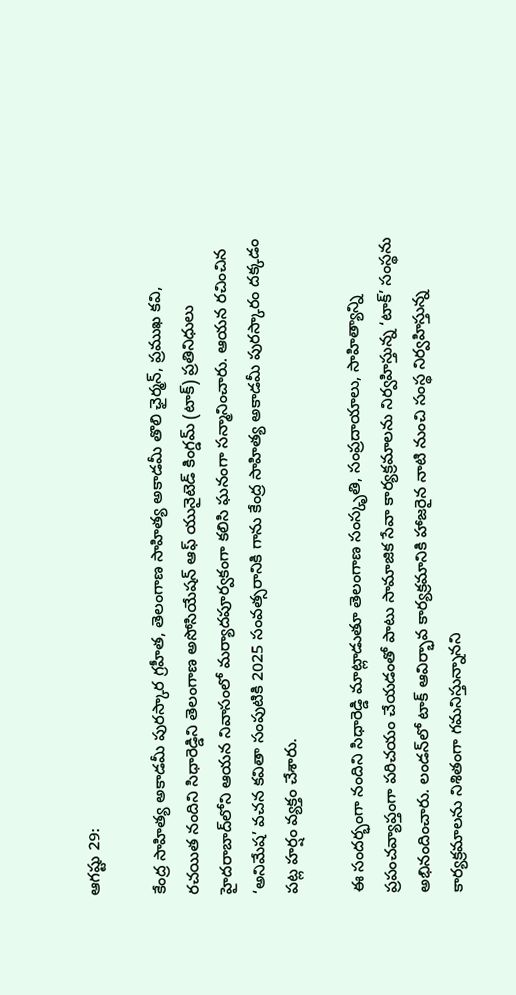ఆగష్టు 29:

కేంద్ర సాహిత్య అకాడమీ పురస్కార గ్రహీత, తెలంగాణ సాహిత్య అకాడమీ తొలి ఛైర్మన్, ప్రముఖ కవి, రచయిత నందిని సిధారెడ్డిని తెలంగాణ అసోసియేషన్ ఆఫ్ యునైటెడ్ కింగ్డమ్ (టాక్) ప్రతినిధులు హైదరాబాద్‌లోని ఆయన నివాసంలో మర్యాదపూర్వకంగా కలిసి ఘనంగా సన్మానించారు. ఆయన రచించిన ‘అనిమేష’ వచన కవితా సంపుటికి 2025 సంవత్సరానికి గాను కేంద్ర సాహిత్య అకాడమీ పురస్కారం దక్కడం పట్ల హర్షం వ్యక్తం చేశారు.

ఈ సందర్భంగా నందిని సిధారెడ్డి మాట్లాడుతూ తెలంగాణ సంస్కృతి, సంప్రదాయాలు, సాహిత్యాన్ని ప్రపంచవ్యాప్తంగా పరిచయం చేయడంతో పాటు సామాజిక సేవా కార్యక్రమాలను నిర్వహిస్తున్న ‘టాక్’ సంస్థను అభినందించారు. లండన్‌లో టాక్ ఆవిర్భావ కార్యక్రమానికి హాజరైన నాటి నుంచి సంస్థ నిర్వహిస్తున్న కార్యక్రమాలను నిశితంగా గమనిస్తున్నానని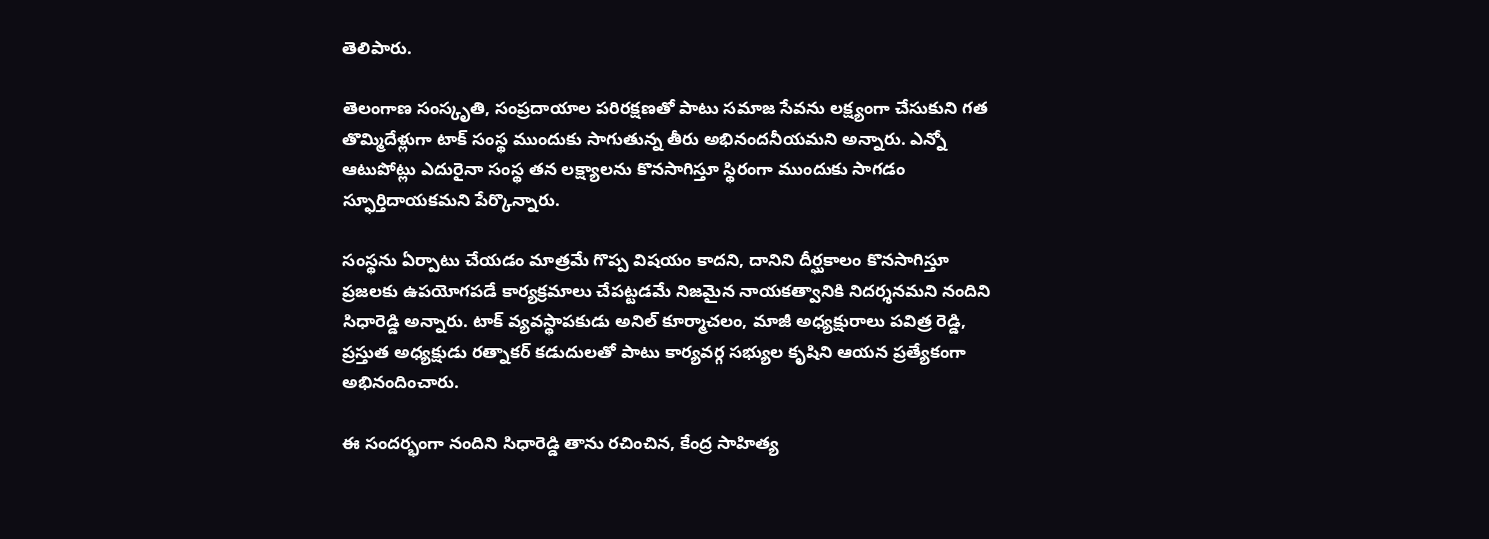తెలిపారు.

తెలంగాణ సంస్కృతి, సంప్రదాయాల పరిరక్షణతో పాటు సమాజ సేవను లక్ష్యంగా చేసుకుని గత తొమ్మిదేళ్లుగా టాక్ సంస్థ ముందుకు సాగుతున్న తీరు అభినందనీయమని అన్నారు. ఎన్నో ఆటుపోట్లు ఎదురైనా సంస్థ తన లక్ష్యాలను కొనసాగిస్తూ స్థిరంగా ముందుకు సాగడం స్ఫూర్తిదాయకమని పేర్కొన్నారు.

సంస్థను ఏర్పాటు చేయడం మాత్రమే గొప్ప విషయం కాదని, దానిని దీర్ఘకాలం కొనసాగిస్తూ ప్రజలకు ఉపయోగపడే కార్యక్రమాలు చేపట్టడమే నిజమైన నాయకత్వానికి నిదర్శనమని నందిని సిధారెడ్డి అన్నారు. టాక్ వ్యవస్థాపకుడు అనిల్ కూర్మాచలం, మాజీ అధ్యక్షురాలు పవిత్ర రెడ్డి, ప్రస్తుత అధ్యక్షుడు రత్నాకర్ కడుదులతో పాటు కార్యవర్గ సభ్యుల కృషిని ఆయన ప్రత్యేకంగా అభినందించారు.

ఈ సందర్భంగా నందిని సిధారెడ్డి తాను రచించిన, కేంద్ర సాహిత్య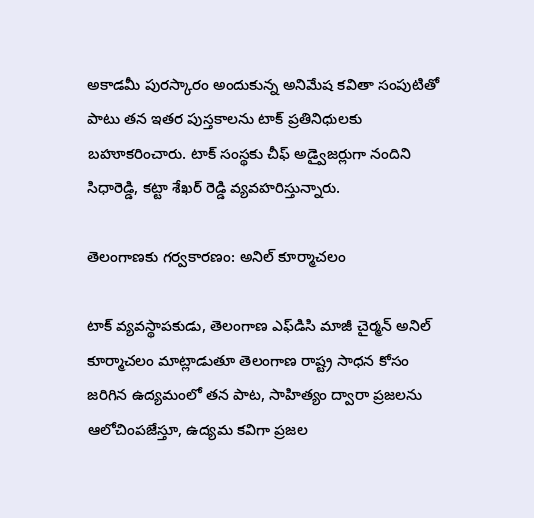అకాడమీ పురస్కారం అందుకున్న అనిమేష కవితా సంపుటితో పాటు తన ఇతర పుస్తకాలను టాక్ ప్రతినిధులకు బహూకరించారు. టాక్ సంస్థకు చీఫ్ అడ్వైజర్లుగా నందిని సిధారెడ్డి, కట్టా శేఖర్ రెడ్డి వ్యవహరిస్తున్నారు.

తెలంగాణకు గర్వకారణం: అనిల్ కూర్మాచలం

టాక్ వ్యవస్థాపకుడు, తెలంగాణ ఎఫ్‌డిసి మాజీ చైర్మన్ అనిల్ కూర్మాచలం మాట్లాడుతూ తెలంగాణ రాష్ట్ర సాధన కోసం జరిగిన ఉద్యమంలో తన పాట, సాహిత్యం ద్వారా ప్రజలను ఆలోచింపజేస్తూ, ఉద్యమ కవిగా ప్రజల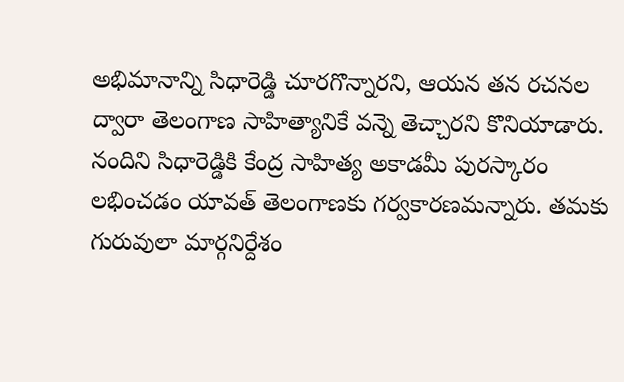అభిమానాన్ని సిధారెడ్డి చూరగొన్నారని, ఆయన తన రచనల ద్వారా తెలంగాణ సాహిత్యానికే వన్నె తెచ్చారని కొనియాడారు. నందిని సిధారెడ్డికి కేంద్ర సాహిత్య అకాడమీ పురస్కారం లభించడం యావత్ తెలంగాణకు గర్వకారణమన్నారు. తమకు గురువులా మార్గనిర్దేశం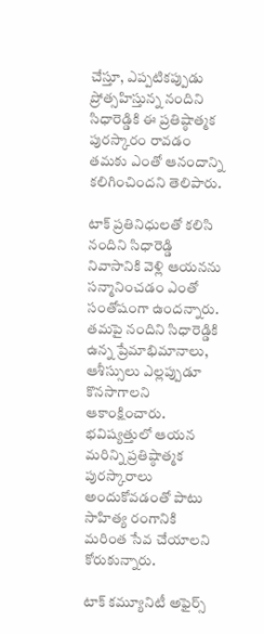చేస్తూ, ఎప్పటికప్పుడు ప్రోత్సహిస్తున్న నందిని సిధారెడ్డికి ఈ ప్రతిష్ఠాత్మక పురస్కారం రావడం తమకు ఎంతో ఆనందాన్ని కలిగించిందని తెలిపారు.

టాక్ ప్రతినిధులతో కలిసి నందిని సిధారెడ్డి నివాసానికి వెళ్లి ఆయనను సన్మానించడం ఎంతో సంతోషంగా ఉందన్నారు. తమపై నందిని సిధారెడ్డికి ఉన్న ప్రేమాభిమానాలు, ఆశీస్సులు ఎల్లప్పుడూ కొనసాగాలని ఆకాంక్షించారు. భవిష్యత్తులో ఆయన మరిన్ని ప్రతిష్ఠాత్మక పురస్కారాలు అందుకోవడంతో పాటు సాహిత్య రంగానికి మరింత సేవ చేయాలని కోరుకున్నారు.

టాక్ కమ్యూనిటీ అఫైర్స్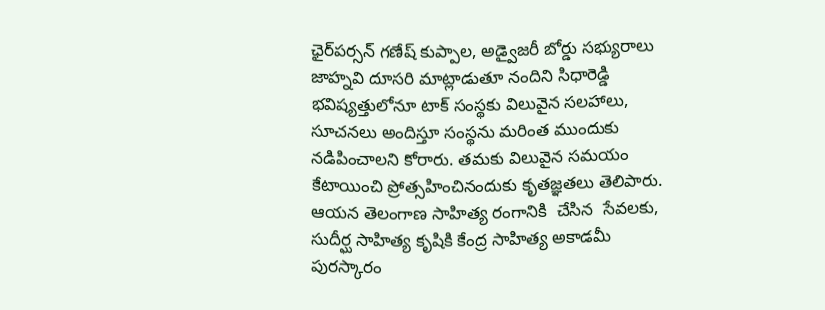ఛైర్‌పర్సన్ గణేష్ కుప్పాల, అడ్వైజరీ బోర్డు సభ్యురాలు జాహ్నవి దూసరి మాట్లాడుతూ నందిని సిధారెడ్డి భవిష్యత్తులోనూ టాక్ సంస్థకు విలువైన సలహాలు, సూచనలు అందిస్తూ సంస్థను మరింత ముందుకు నడిపించాలని కోరారు. తమకు విలువైన సమయం కేటాయించి ప్రోత్సహించినందుకు కృతజ్ఞతలు తెలిపారు. ఆయన తెలంగాణ సాహిత్య రంగానికి  చేసిన  సేవలకు, సుదీర్ఘ సాహిత్య కృషికి కేంద్ర సాహిత్య అకాడమీ పురస్కారం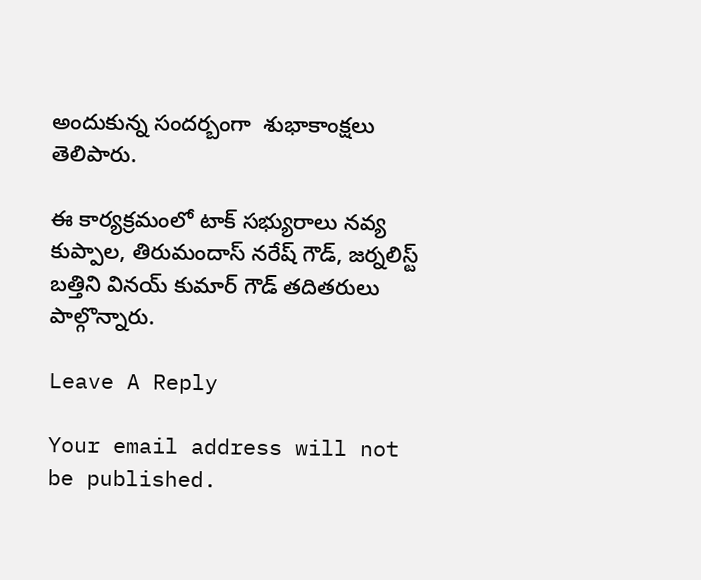అందుకున్న సందర్బంగా  శుభాకాంక్షలు తెలిపారు.

ఈ కార్యక్రమంలో టాక్ సభ్యురాలు నవ్య కుప్పాల, తిరుమందాస్ నరేష్ గౌడ్, జర్నలిస్ట్ బత్తిని వినయ్ కుమార్ గౌడ్ తదితరులు పాల్గొన్నారు.

Leave A Reply

Your email address will not be published.